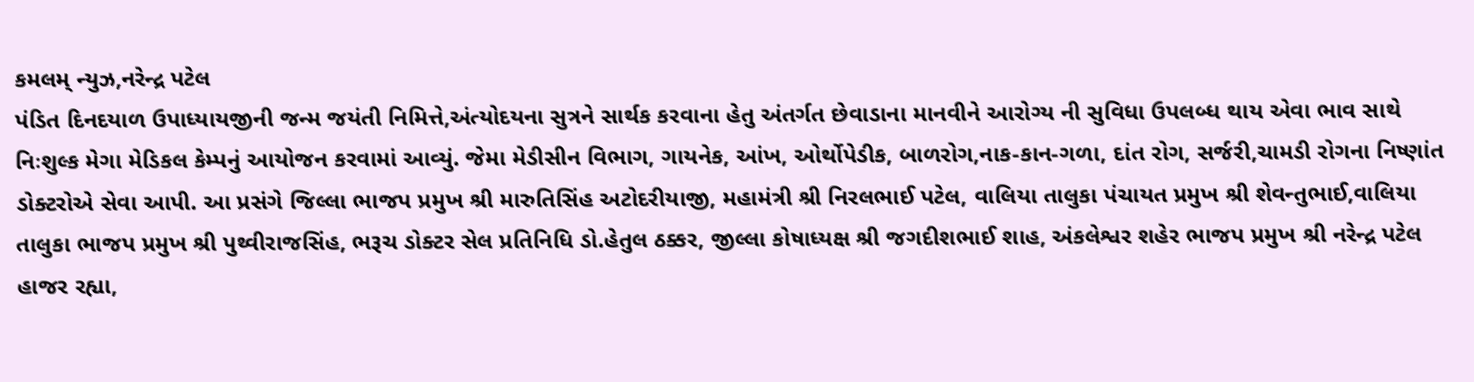કમલમ્ ન્યુઝ,નરેન્દ્ર પટેલ
પંડિત દિનદયાળ ઉપાધ્યાયજીની જન્મ જયંતી નિમિત્તે,અંત્યોદયના સુત્રને સાર્થક કરવાના હેતુ અંતર્ગત છેવાડાના માનવીને આરોગ્ય ની સુવિધા ઉપલબ્ધ થાય એવા ભાવ સાથે નિઃશુલ્ક મેગા મેડિકલ કેમ્પનું આયોજન કરવામાં આવ્યું. જેમા મેડીસીન વિભાગ, ગાયનેક, આંખ, ઓર્થોપેડીક, બાળરોગ,નાક-કાન-ગળા, દાંત રોગ, સર્જરી,ચામડી રોગના નિષ્ણાંત ડોક્ટરોએ સેવા આપી. આ પ્રસંગે જિલ્લા ભાજપ પ્રમુખ શ્રી મારુતિસિંહ અટોદરીયાજી, મહામંત્રી શ્રી નિરલભાઈ પટેલ, વાલિયા તાલુકા પંચાયત પ્રમુખ શ્રી શેવન્તુભાઈ,વાલિયા તાલુકા ભાજપ પ્રમુખ શ્રી પુથ્વીરાજસિંહ, ભરૂચ ડોક્ટર સેલ પ્રતિનિધિ ડો.હેતુલ ઠક્કર, જીલ્લા કોષાધ્યક્ષ શ્રી જગદીશભાઈ શાહ, અંકલેશ્વર શહેર ભાજપ પ્રમુખ શ્રી નરેન્દ્ર પટેલ હાજર રહ્યા,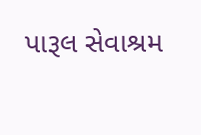પારૂલ સેવાશ્રમ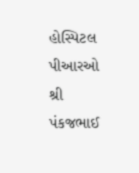હોસ્પિટલ પીઆરઓ શ્રી પંકજભાઈ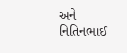અને નિતિનભાઈ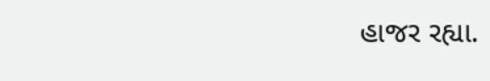હાજર રહ્યા.